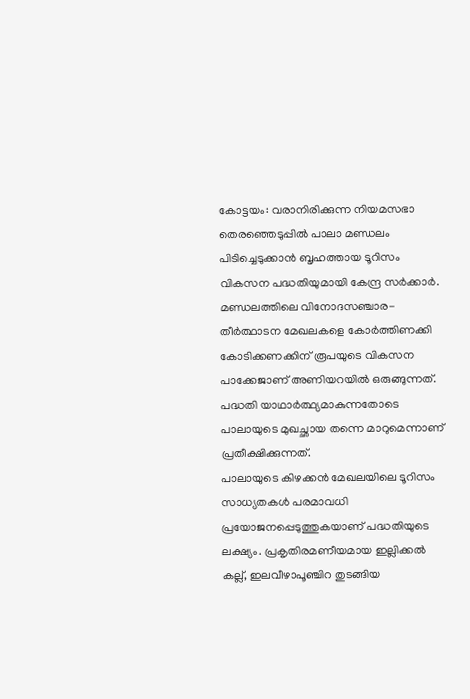കോട്ടയം: വരാനിരിക്കുന്ന നിയമസഭാ തെരഞ്ഞെടുപ്പിൽ പാലാ മണ്ഡലം പിടിച്ചെടുക്കാൻ ബൃഹത്തായ ടൂറിസം വികസന പദ്ധതിയുമായി കേന്ദ്ര സർക്കാർ. മണ്ഡലത്തിലെ വിനോദസഞ്ചാര- തീർത്ഥാടന മേഖലകളെ കോർത്തിണക്കി കോടിക്കണക്കിന് രൂപയുടെ വികസന പാക്കേജാണ് അണിയറയിൽ ഒരുങ്ങുന്നത്. പദ്ധതി യാഥാർത്ഥ്യമാകുന്നതോടെ പാലായുടെ മുഖച്ഛായ തന്നെ മാറുമെന്നാണ് പ്രതീക്ഷിക്കുന്നത്.
പാലായുടെ കിഴക്കൻ മേഖലയിലെ ടൂറിസം സാധ്യതകൾ പരമാവധി പ്രയോജനപ്പെടുത്തുകയാണ് പദ്ധതിയുടെ ലക്ഷ്യം. പ്രകൃതിരമണീയമായ ഇല്ലിക്കൽ കല്ല്, ഇലവീഴാപൂഞ്ചിറ തുടങ്ങിയ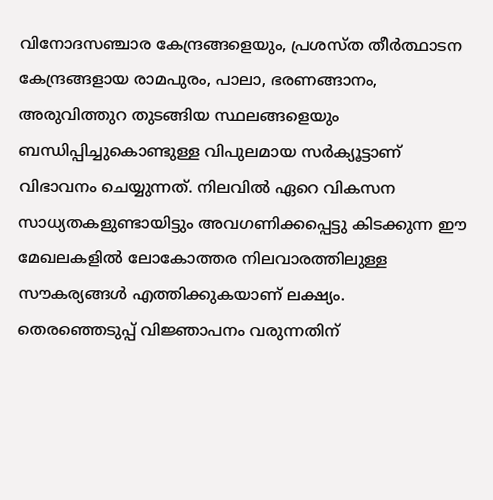വിനോദസഞ്ചാര കേന്ദ്രങ്ങളെയും, പ്രശസ്ത തീർത്ഥാടന കേന്ദ്രങ്ങളായ രാമപുരം, പാലാ, ഭരണങ്ങാനം, അരുവിത്തുറ തുടങ്ങിയ സ്ഥലങ്ങളെയും ബന്ധിപ്പിച്ചുകൊണ്ടുള്ള വിപുലമായ സർക്യൂട്ടാണ് വിഭാവനം ചെയ്യുന്നത്. നിലവിൽ ഏറെ വികസന സാധ്യതകളുണ്ടായിട്ടും അവഗണിക്കപ്പെട്ടു കിടക്കുന്ന ഈ മേഖലകളിൽ ലോകോത്തര നിലവാരത്തിലുള്ള സൗകര്യങ്ങൾ എത്തിക്കുകയാണ് ലക്ഷ്യം.
തെരഞ്ഞെടുപ്പ് വിജ്ഞാപനം വരുന്നതിന്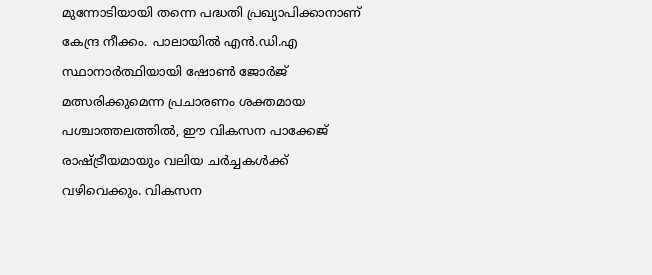മുന്നോടിയായി തന്നെ പദ്ധതി പ്രഖ്യാപിക്കാനാണ് കേന്ദ്ര നീക്കം. പാലായിൽ എൻ.ഡി.എ സ്ഥാനാർത്ഥിയായി ഷോൺ ജോർജ് മത്സരിക്കുമെന്ന പ്രചാരണം ശക്തമായ പശ്ചാത്തലത്തിൽ, ഈ വികസന പാക്കേജ് രാഷ്ട്രീയമായും വലിയ ചർച്ചകൾക്ക് വഴിവെക്കും. വികസന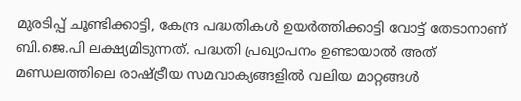മുരടിപ്പ് ചൂണ്ടിക്കാട്ടി, കേന്ദ്ര പദ്ധതികൾ ഉയർത്തിക്കാട്ടി വോട്ട് തേടാനാണ് ബി.ജെ.പി ലക്ഷ്യമിടുന്നത്. പദ്ധതി പ്രഖ്യാപനം ഉണ്ടായാൽ അത് മണ്ഡലത്തിലെ രാഷ്ട്രീയ സമവാക്യങ്ങളിൽ വലിയ മാറ്റങ്ങൾ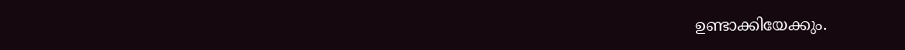ഉണ്ടാക്കിയേക്കും.